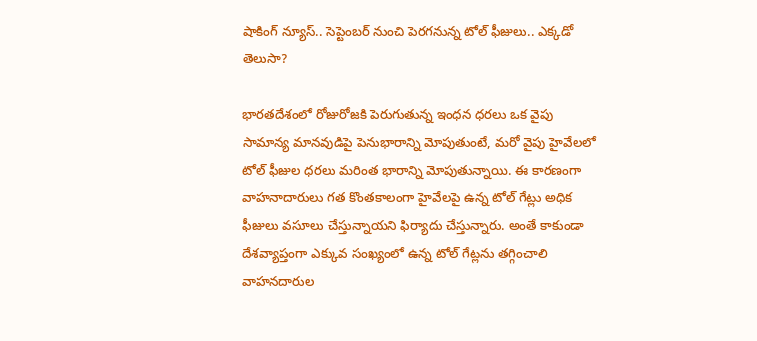షాకింగ్ న్యూస్.. సెప్టెంబర్ నుంచి పెరగనున్న టోల్ ఫీజులు.. ఎక్కడో తెలుసా?

భారతదేశంలో రోజురోజకి పెరుగుతున్న ఇంధన ధరలు ఒక వైపు సామాన్య మానవుడిపై పెనుభారాన్ని మోపుతుంటే, మరో వైపు హైవేలలో టోల్ ఫీజుల ధరలు మరింత భారాన్ని మోపుతున్నాయి. ఈ కారణంగా వాహనాదారులు గత కొంతకాలంగా హైవేలపై ఉన్న టోల్ గేట్లు అధిక ఫీజులు వసూలు చేస్తున్నాయని ఫిర్యాదు చేస్తున్నారు. అంతే కాకుండా దేశవ్యాప్తంగా ఎక్కువ సంఖ్యంలో ఉన్న టోల్ గేట్లను తగ్గించాలి వాహనదారుల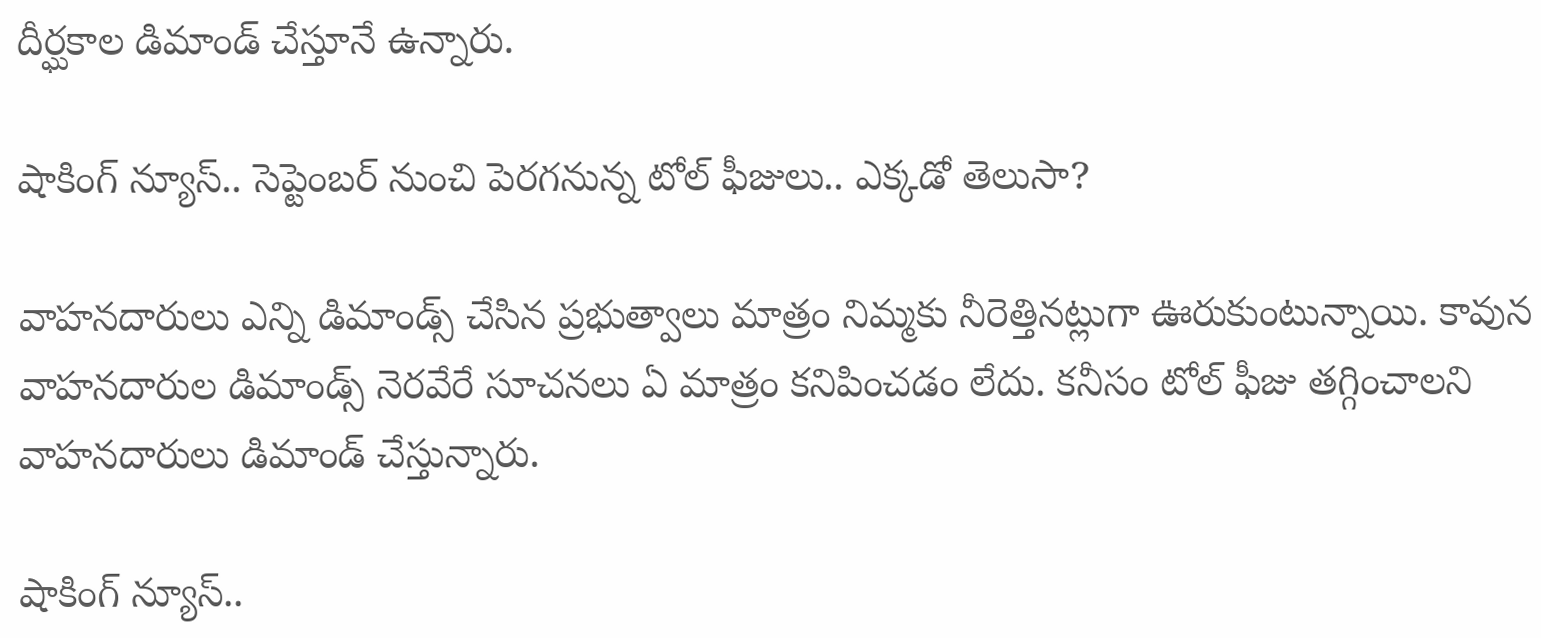దీర్ఘకాల డిమాండ్ చేస్తూనే ఉన్నారు.

షాకింగ్ న్యూస్.. సెప్టెంబర్ నుంచి పెరగనున్న టోల్ ఫీజులు.. ఎక్కడో తెలుసా?

వాహనదారులు ఎన్ని డిమాండ్స్ చేసిన ప్రభుత్వాలు మాత్రం నిమ్మకు నీరెత్తినట్లుగా ఊరుకుంటున్నాయి. కావున వాహనదారుల డిమాండ్స్ నెరవేరే సూచనలు ఏ మాత్రం కనిపించడం లేదు. కనీసం టోల్ ఫీజు తగ్గించాలని వాహనదారులు డిమాండ్ చేస్తున్నారు.

షాకింగ్ న్యూస్..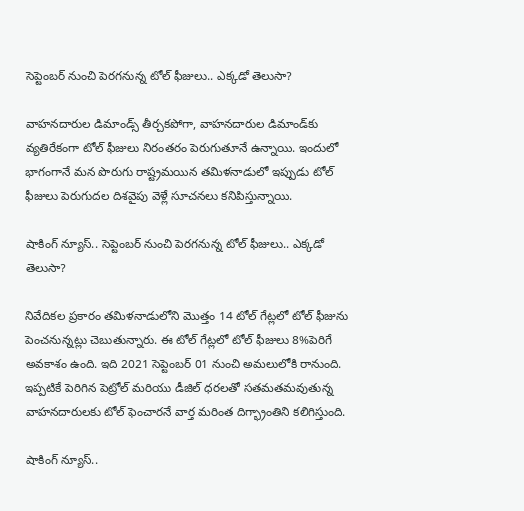సెప్టెంబర్ నుంచి పెరగనున్న టోల్ ఫీజులు.. ఎక్కడో తెలుసా?

వాహనదారుల డిమాండ్స్ తీర్చకపోగా, వాహనదారుల డిమాండ్‌కు వ్యతిరేకంగా టోల్ ఫీజులు నిరంతరం పెరుగుతూనే ఉన్నాయి. ఇందులో భాగంగానే మన పొరుగు రాష్ట్రమయిన తమిళనాడులో ఇప్పుడు టోల్ ఫీజులు పెరుగుదల దిశవైపు వెళ్లే సూచనలు కనిపిస్తున్నాయి.

షాకింగ్ న్యూస్.. సెప్టెంబర్ నుంచి పెరగనున్న టోల్ ఫీజులు.. ఎక్కడో తెలుసా?

నివేదికల ప్రకారం తమిళనాడులోని మొత్తం 14 టోల్ గేట్లలో టోల్ ఫీజును పెంచనున్నట్లు చెబుతున్నారు. ఈ టోల్ గేట్లలో టోల్ ఫీజులు 8%పెరిగే అవకాశం ఉంది. ఇది 2021 సెప్టెంబర్ 01 నుంచి అమలులోకి రానుంది. ఇప్పటికే పెరిగిన పెట్రోల్ మరియు డీజిల్ ధరలతో సతమతమవుతున్న వాహనదారులకు టోల్ ఫెంచారనే వార్త మరింత దిగ్భ్రాంతిని కలిగిస్తుంది.

షాకింగ్ న్యూస్..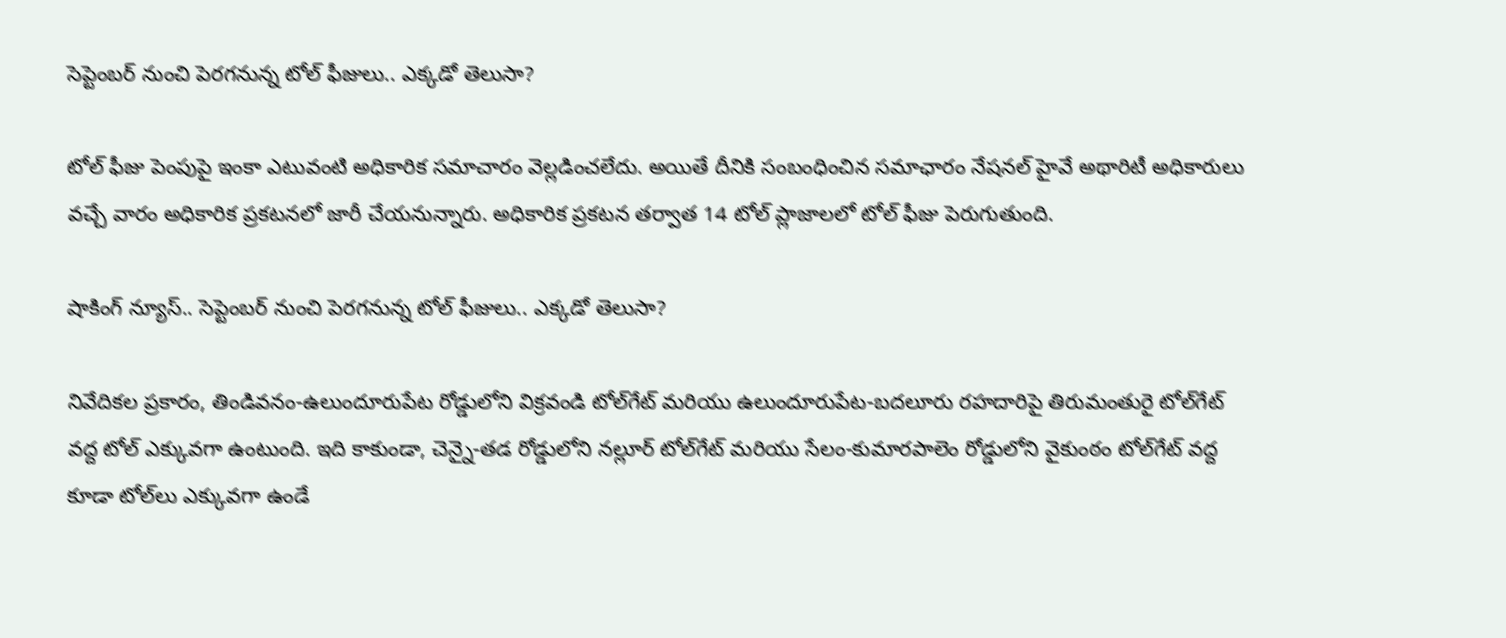సెప్టెంబర్ నుంచి పెరగనున్న టోల్ ఫీజులు.. ఎక్కడో తెలుసా?

టోల్ ఫీజు పెంపుపై ఇంకా ఎటువంటి అధికారిక సమాచారం వెల్లడించలేదు. అయితే దీనికి సంబంధించిన సమాఛారం నేషనల్ హైవే అథారిటీ అధికారులు వచ్చే వారం అధికారిక ప్రకటనలో జారీ చేయనున్నారు. అధికారిక ప్రకటన తర్వాత 14 టోల్ ప్లాజాలలో టోల్ ఫీజు పెరుగుతుంది.

షాకింగ్ న్యూస్.. సెప్టెంబర్ నుంచి పెరగనున్న టోల్ ఫీజులు.. ఎక్కడో తెలుసా?

నివేదికల ప్రకారం, తిండివనం-ఉలుందూరుపేట రోడ్డులోని విక్రవండి టోల్‌గేట్ మరియు ఉలుందూరుపేట-బదలూరు రహదారిపై తిరుమంతురై టోల్‌గేట్ వద్ద టోల్ ఎక్కువగా ఉంటుంది. ఇది కాకుండా, చెన్నై-తడ రోడ్డులోని నల్లూర్ టోల్‌గేట్ మరియు సేలం-కుమారపాలెం రోడ్డులోని వైకుంఠం టోల్‌గేట్ వద్ద కూడా టోల్‌లు ఎక్కువగా ఉండే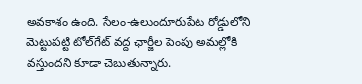అవకాశం ఉంది. సేలం-ఉలుందూరుపేట రోడ్డులోని మెట్టుపట్టి టోల్‌గేట్ వద్ద ఛార్జీల పెంపు అమల్లోకి వస్తుందని కూడా చెబుతున్నారు.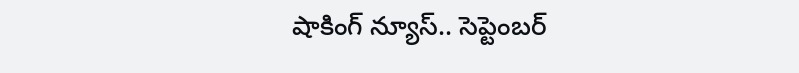షాకింగ్ న్యూస్.. సెప్టెంబర్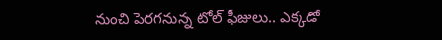నుంచి పెరగనున్న టోల్ ఫీజులు.. ఎక్కడో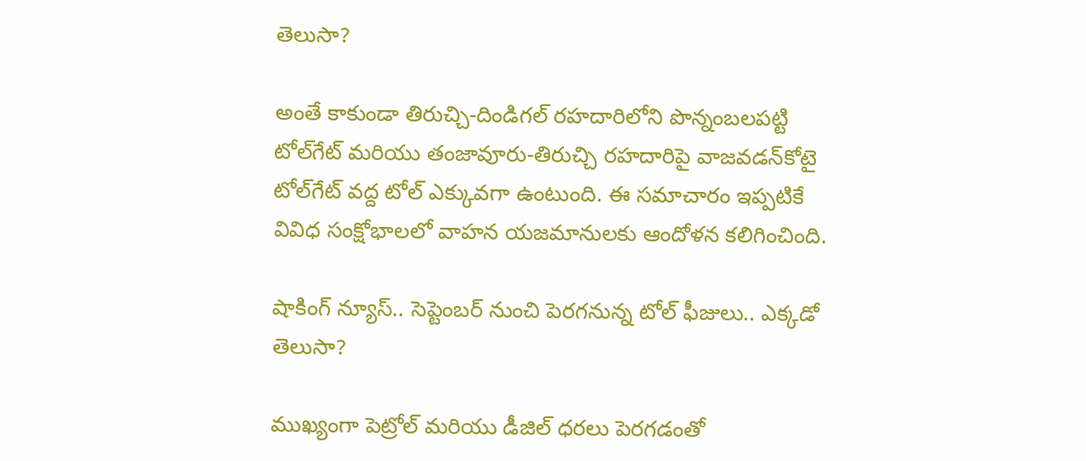తెలుసా?

అంతే కాకుండా తిరుచ్చి-దిండిగల్ రహదారిలోని పొన్నంబలపట్టి టోల్‌గేట్ మరియు తంజావూరు-తిరుచ్చి రహదారిపై వాజవడన్‌కోటై టోల్‌గేట్ వద్ద టోల్ ఎక్కువగా ఉంటుంది. ఈ సమాచారం ఇప్పటికే వివిధ సంక్షోభాలలో వాహన యజమానులకు ఆందోళన కలిగించింది.

షాకింగ్ న్యూస్.. సెప్టెంబర్ నుంచి పెరగనున్న టోల్ ఫీజులు.. ఎక్కడో తెలుసా?

ముఖ్యంగా పెట్రోల్ మరియు డీజిల్ ధరలు పెరగడంతో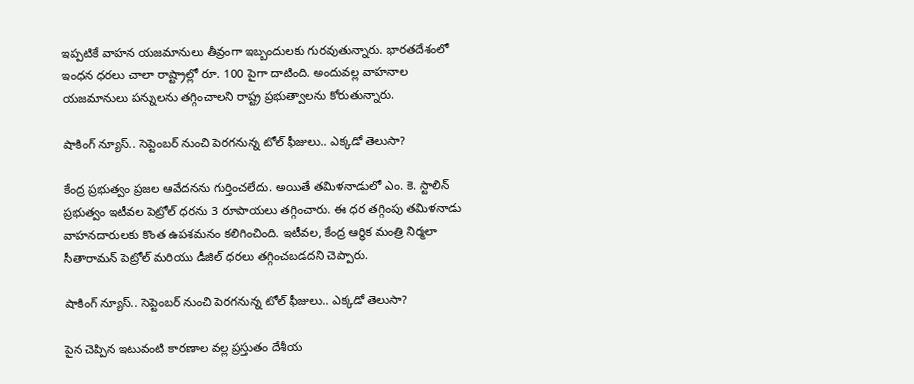ఇప్పటికే వాహన యజమానులు తీవ్రంగా ఇబ్బందులకు గురవుతున్నారు. భారతదేశంలో ఇంధన ధరలు చాలా రాష్ట్రాల్లో రూ. 100 పైగా దాటింది. అందువల్ల వాహనాల యజమానులు పన్నులను తగ్గించాలని రాష్ట్ర ప్రభుత్వాలను కోరుతున్నారు.

షాకింగ్ న్యూస్.. సెప్టెంబర్ నుంచి పెరగనున్న టోల్ ఫీజులు.. ఎక్కడో తెలుసా?

కేంద్ర ప్రభుత్వం ప్రజల ఆవేదనను గుర్తించలేదు. అయితే తమిళనాడులో ఎం. కె. స్టాలిన్ ప్రభుత్వం ఇటీవల పెట్రోల్ ధరను 3 రూపాయలు తగ్గించారు. ఈ ధర తగ్గింపు తమిళనాడు వాహనదారులకు కొంత ఉపశమనం కలిగించింది. ఇటీవల, కేంద్ర ఆర్థిక మంత్రి నిర్మలా సీతారామన్ పెట్రోల్ మరియు డీజిల్ ధరలు తగ్గించబడదని చెప్పారు.

షాకింగ్ న్యూస్.. సెప్టెంబర్ నుంచి పెరగనున్న టోల్ ఫీజులు.. ఎక్కడో తెలుసా?

పైన చెప్పిన ఇటువంటి కారణాల వల్ల ప్రస్తుతం దేశీయ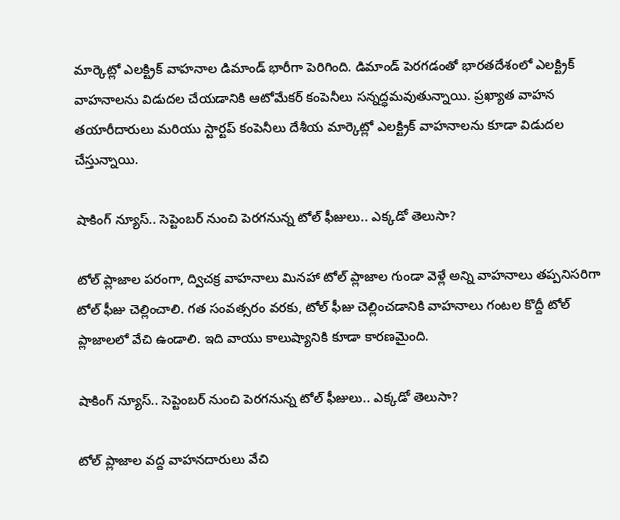మార్కెట్లో ఎలక్ట్రిక్ వాహనాల డిమాండ్‌ భారీగా పెరిగింది. డిమాండ్ పెరగడంతో భారతదేశంలో ఎలక్ట్రిక్ వాహనాలను విడుదల చేయడానికి ఆటోమేకర్ కంపెనీలు సన్నద్ధమవుతున్నాయి. ప్రఖ్యాత వాహన తయారీదారులు మరియు స్టార్టప్ కంపెనీలు దేశీయ మార్కెట్లో ఎలక్ట్రిక్ వాహనాలను కూడా విడుదల చేస్తున్నాయి.

షాకింగ్ న్యూస్.. సెప్టెంబర్ నుంచి పెరగనున్న టోల్ ఫీజులు.. ఎక్కడో తెలుసా?

టోల్ ప్లాజాల పరంగా, ద్విచక్ర వాహనాలు మినహా టోల్ ప్లాజాల గుండా వెళ్లే అన్ని వాహనాలు తప్పనిసరిగా టోల్ ఫీజు చెల్లించాలి. గత సంవత్సరం వరకు, టోల్ ఫీజు చెల్లించడానికి వాహనాలు గంటల కొద్దీ టోల్ ప్లాజాలలో వేచి ఉండాలి. ఇది వాయు కాలుష్యానికి కూడా కారణమైంది.

షాకింగ్ న్యూస్.. సెప్టెంబర్ నుంచి పెరగనున్న టోల్ ఫీజులు.. ఎక్కడో తెలుసా?

టోల్ ప్లాజాల వద్ద వాహనదారులు వేచి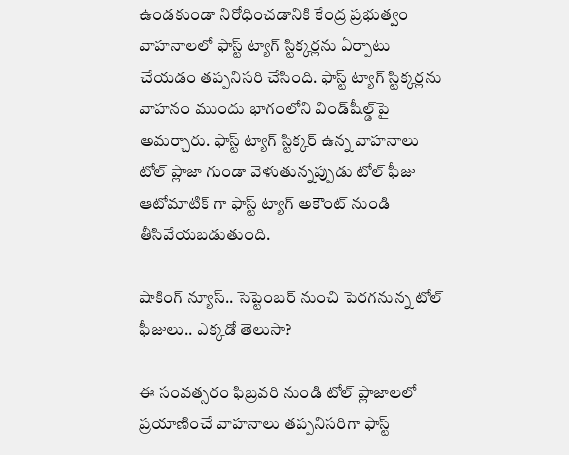ఉండకుండా నిరోధించడానికి కేంద్ర ప్రభుత్వం వాహనాలలో ఫాస్ట్ ట్యాగ్ స్టిక్కర్లను ఏర్పాటు చేయడం తప్పనిసరి చేసింది. ఫాస్ట్ ట్యాగ్ స్టిక్కర్లను వాహనం ముందు భాగంలోని విండ్‌షీల్డ్‌పై అమర్చారు. ఫాస్ట్ ట్యాగ్ స్టిక్కర్ ఉన్న వాహనాలు టోల్ ప్లాజా గుండా వెళుతున్నప్పుడు టోల్ ఫీజు ఆటోమాటిక్ గా ఫాస్ట్ ట్యాగ్ అకౌంట్ నుండి తీసివేయబడుతుంది.

షాకింగ్ న్యూస్.. సెప్టెంబర్ నుంచి పెరగనున్న టోల్ ఫీజులు.. ఎక్కడో తెలుసా?

ఈ సంవత్సరం ఫిబ్రవరి నుండి టోల్ ప్లాజాలలో ప్రయాణించే వాహనాలు తప్పనిసరిగా ఫాస్ట్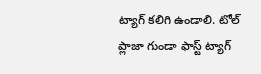ట్యాగ్ కలిగి ఉండాలి. టోల్ ప్లాజా గుండా ఫాస్ట్ ట్యాగ్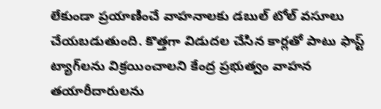లేకుండా ప్రయాణించే వాహనాలకు డబుల్ టోల్ వసూలు చేయబడుతుంది. కొత్తగా విడుదల చేసిన కార్లతో పాటు ఫాస్ట్ ట్యాగ్‌లను విక్రయించాలని కేంద్ర ప్రభుత్వం వాహన తయారీదారులను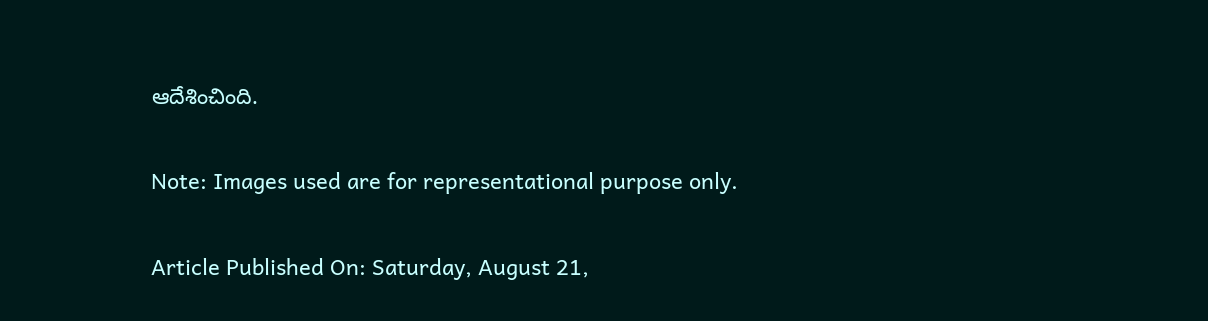ఆదేశించింది.

Note: Images used are for representational purpose only.

Article Published On: Saturday, August 21,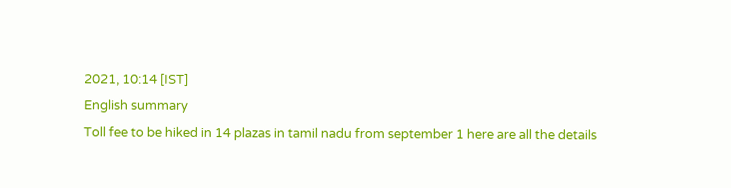2021, 10:14 [IST]
English summary
Toll fee to be hiked in 14 plazas in tamil nadu from september 1 here are all the details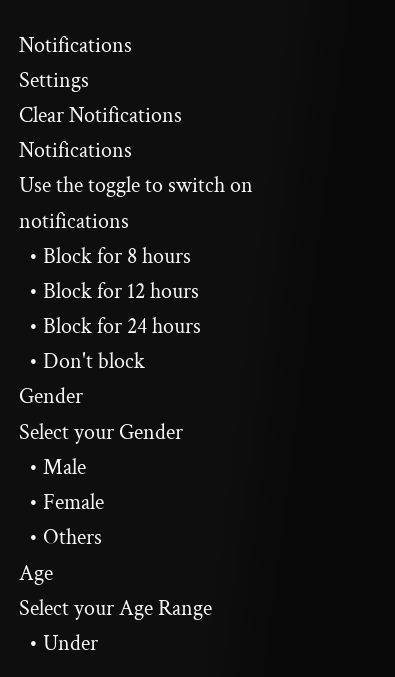Notifications
Settings
Clear Notifications
Notifications
Use the toggle to switch on notifications
  • Block for 8 hours
  • Block for 12 hours
  • Block for 24 hours
  • Don't block
Gender
Select your Gender
  • Male
  • Female
  • Others
Age
Select your Age Range
  • Under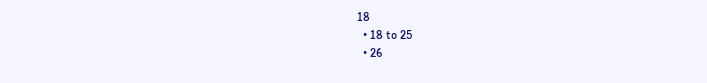18
  • 18 to 25
  • 26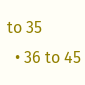to 35
  • 36 to 45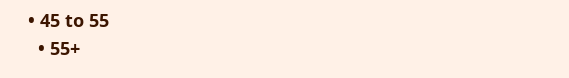• 45 to 55
  • 55+